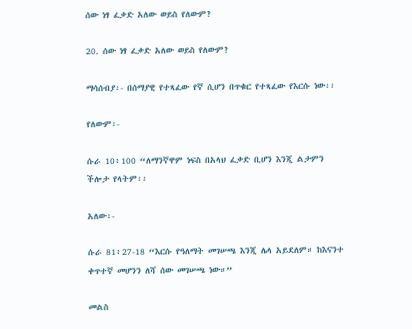ሰው ነፃ ፈቃድ አለው ወይስ የለውም?

20. ሰው ነፃ ፈቃድ አለው ወይስ የለውም?

ማሳሰብያ፡- በሰማያዊ የተጻፈው የኛ ሲሆን በጥቁር የተጻፈው የእርሱ ነው፡፡

የለውም፡-

ሱራ 10፥100 “ለማንኛዋም ነፍስ በአላህ ፈቃድ ቢሆን እንጂ ልታምን ችሎታ የላትም፡፡

አለው፡-

ሱራ 81፥27-18 “እርሱ የዓለማት መገሠጫ እንጂ ሌላ አይደለም። ከእናንተ ቀጥተኛ መሆንን ለሻ ሰው መገሠጫ ነው።”

መልስ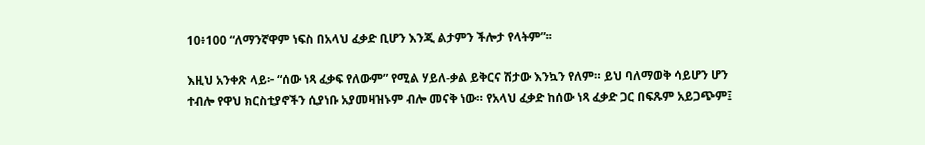10፥100 “ለማንኛዋም ነፍስ በአላህ ፈቃድ ቢሆን እንጂ ልታምን ችሎታ የላትም”፡፡

እዚህ አንቀጽ ላይ፦ “ሰው ነጻ ፈቃፍ የለውም” የሚል ሃይለ-ቃል ይቅርና ሽታው እንኳን የለም። ይህ ባለማወቅ ሳይሆን ሆን ተብሎ የዋህ ክርስቲያኖችን ሲያነቡ አያመዛዝኑም ብሎ መናቅ ነው። የአላህ ፈቃድ ከሰው ነጻ ፈቃድ ጋር በፍጹም አይጋጭም፤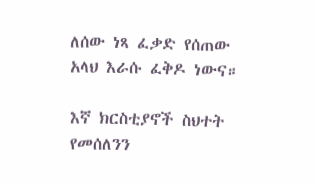ለሰው ነጻ ፈቃድ የሰጠው አላህ እራሱ ፈቅዶ ነውና።

እኛ ክርስቲያኖች ስህተት የመሰለንን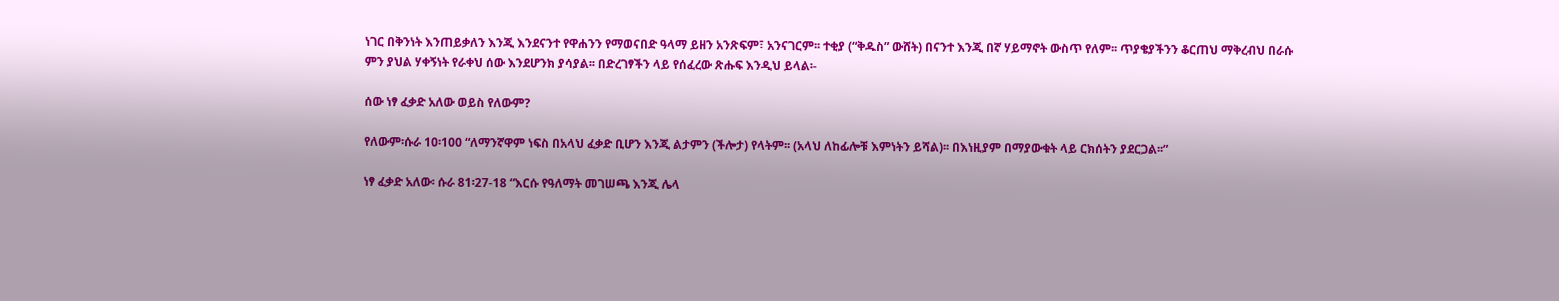ነገር በቅንነት እንጠይቃለን እንጂ እንደናንተ የዋሐንን የማወናበድ ዓላማ ይዘን አንጽፍም፣ አንናገርም፡፡ ተቂያ (“ቅዱስ” ውሸት) በናንተ እንጂ በኛ ሃይማኖት ውስጥ የለም፡፡ ጥያቄያችንን ቆርጠህ ማቅረብህ በራሱ ምን ያህል ሃቀኝነት የራቀህ ሰው እንደሆንክ ያሳያል፡፡ በድረገፃችን ላይ የሰፈረው ጽሑፍ እንዲህ ይላል፡-

ሰው ነፃ ፈቃድ አለው ወይስ የለውም?

የለውም፡ሱራ 10፡100 “ለማንኛዋም ነፍስ በአላህ ፈቃድ ቢሆን እንጂ ልታምን (ችሎታ) የላትም፡፡ (አላህ ለከፊሎቹ እምነትን ይሻል)፡፡ በእነዚያም በማያውቁት ላይ ርክሰትን ያደርጋል፡፡”

ነፃ ፈቃድ አለው፡ ሱራ 81፡27-18 “እርሱ የዓለማት መገሠጫ እንጂ ሌላ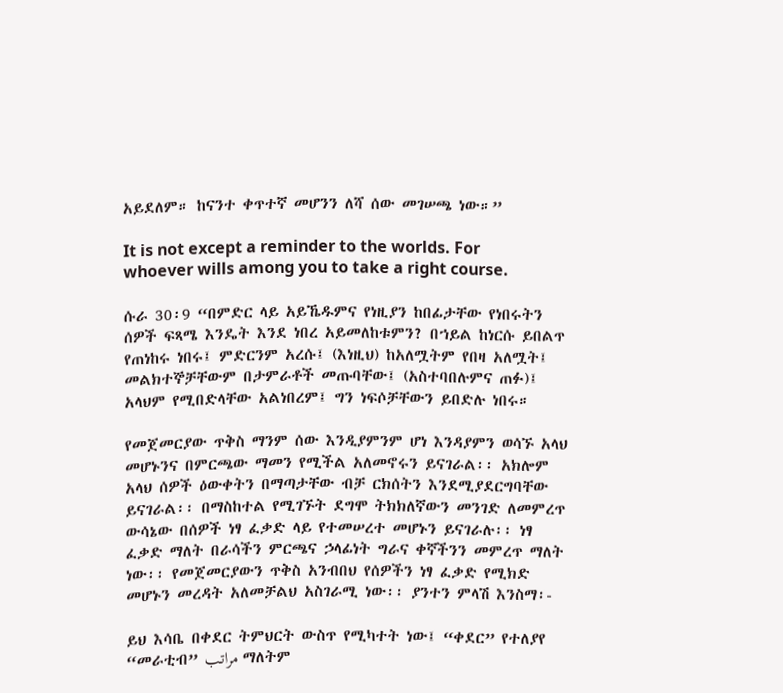አይደለም። ከናንተ ቀጥተኛ መሆንን ለሻ ሰው መገሠጫ ነው።”

It is not except a reminder to the worlds. For whoever wills among you to take a right course.

ሱራ 30፡9 “በምድር ላይ አይኼዱምና የነዚያን ከበፊታቸው የነበሩትን ሰዎች ፍጻሜ እንዴት እንደ ነበረ አይመለከቱምን? በኀይል ከነርሱ ይበልጥ የጠነከሩ ነበሩ፤ ምድርንም አረሱ፤ (እነዚህ) ከአለሟትም የበዛ አለሟት፤ መልክተኞቻቸውም በታምራቶች መጡባቸው፤ (አስተባበሉምና ጠፉ)፤ አላህም የሚበድላቸው አልነበረም፤ ግን ነፍሶቻቸውን ይበድሉ ነበሩ።

የመጀመርያው ጥቅስ ማንም ሰው እንዲያምንም ሆነ እንዳያምን ወሳኙ አላህ መሆኑንና በምርጫው ማመን የሚችል አለመኖሩን ይናገራል፡፡ አክሎም አላህ ሰዎች ዕውቀትን በማጣታቸው ብቻ ርክሰትን እንደሚያደርግባቸው ይናገራል፡፡ በማስከተል የሚገኙት ደግሞ ትክክለኛውን መንገድ ለመምረጥ ውሳኔው በሰዎች ነፃ ፈቃድ ላይ የተመሠረተ መሆኑን ይናገራሉ፡፡ ነፃ ፈቃድ ማለት በራሳችን ምርጫና ኃላፊነት ግራና ቀኛችንን መምረጥ ማለት ነው፡፡ የመጀመርያውን ጥቅስ አንብበህ የሰዎችን ነፃ ፈቃድ የሚክድ መሆኑን መረዳት አለመቻልህ አስገራሚ ነው፡፡ ያንተን ምላሽ እንስማ፡-

ይህ እሳቤ በቀደር ትምህርት ውስጥ የሚካተት ነው፤ “ቀደር” የተለያየ “መራቲብ” مراتب ማለትም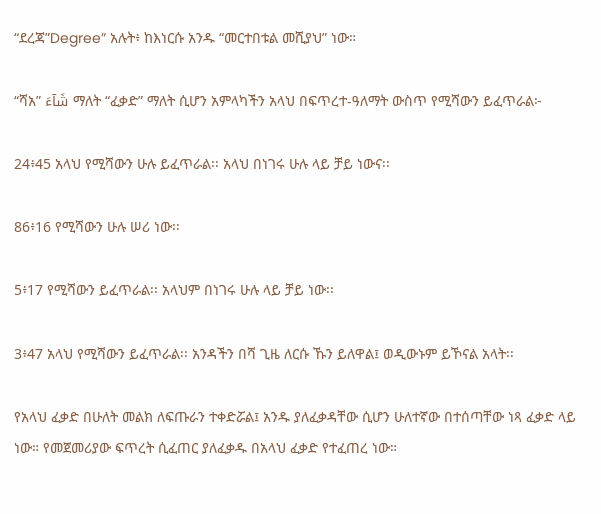“ደረጃ”Degree” አሉት፥ ከእነርሱ አንዱ “መርተበቱል መሺያህ” ነው።

“ሻአ” شَآءَ ማለት “ፈቃድ” ማለት ሲሆን አምላካችን አላህ በፍጥረተ-ዓለማት ውስጥ የሚሻውን ይፈጥራል፦

24፥45 አላህ የሚሻውን ሁሉ ይፈጥራል፡፡ አላህ በነገሩ ሁሉ ላይ ቻይ ነውና፡፡

86፥16 የሚሻውን ሁሉ ሠሪ ነው፡፡

5፥17 የሚሻውን ይፈጥራል፡፡ አላህም በነገሩ ሁሉ ላይ ቻይ ነው፡፡

3፥47 አላህ የሚሻውን ይፈጥራል፡፡ አንዳችን በሻ ጊዜ ለርሱ ኹን ይለዋል፤ ወዲውኑም ይኾናል አላት፡፡

የአላህ ፈቃድ በሁለት መልክ ለፍጡራን ተቀድሯል፤ አንዱ ያለፈቃዳቸው ሲሆን ሁለተኛው በተሰጣቸው ነጻ ፈቃድ ላይ ነው። የመጀመሪያው ፍጥረት ሲፈጠር ያለፈቃዱ በአላህ ፈቃድ የተፈጠረ ነው።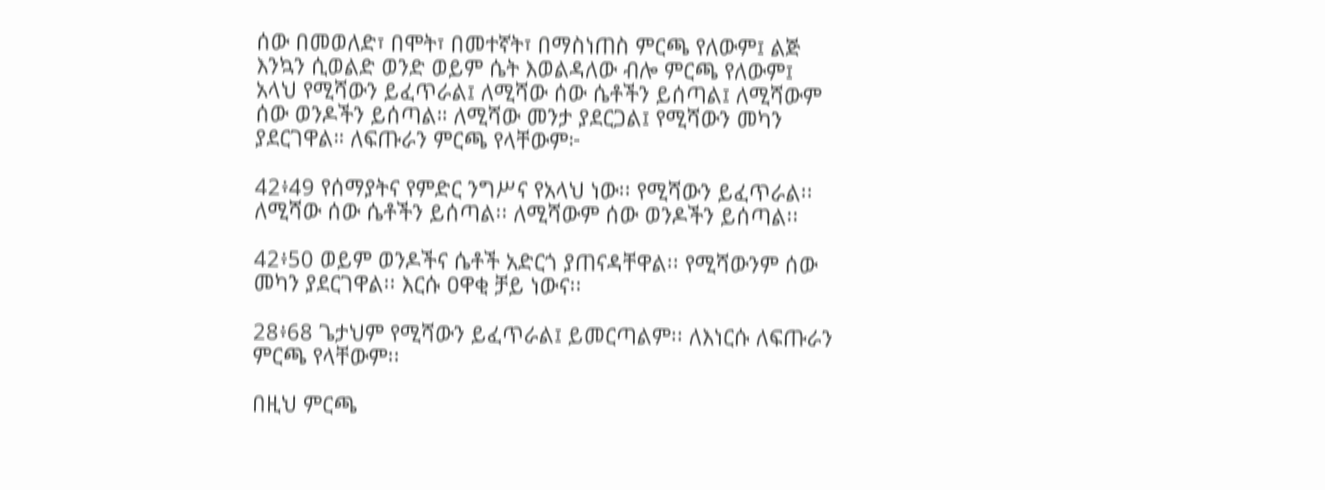ሰው በመወለድ፣ በሞት፣ በመተኛት፣ በማስነጠስ ምርጫ የለውም፤ ልጅ እንኳን ሲወልድ ወንድ ወይም ሴት እወልዳለው ብሎ ምርጫ የለውም፤ አላህ የሚሻውን ይፈጥራል፤ ለሚሻው ሰው ሴቶችን ይሰጣል፤ ለሚሻውም ሰው ወንዶችን ይሰጣል። ለሚሻው መንታ ያደርጋል፤ የሚሻውን መካን ያደርገዋል። ለፍጡራን ምርጫ የላቸውም፦

42፥49 የሰማያትና የምድር ንግሥና የአላህ ነው፡፡ የሚሻውን ይፈጥራል፡፡ ለሚሻው ሰው ሴቶችን ይሰጣል፡፡ ለሚሻውም ሰው ወንዶችን ይሰጣል፡፡

42፥50 ወይም ወንዶችና ሴቶች አድርጎ ያጠናዳቸዋል፡፡ የሚሻውንም ሰው መካን ያደርገዋል፡፡ እርሱ ዐዋቂ ቻይ ነውና፡፡

28፥68 ጌታህም የሚሻውን ይፈጥራል፤ ይመርጣልም፡፡ ለእነርሱ ለፍጡራን ምርጫ የላቸውም፡፡

በዚህ ምርጫ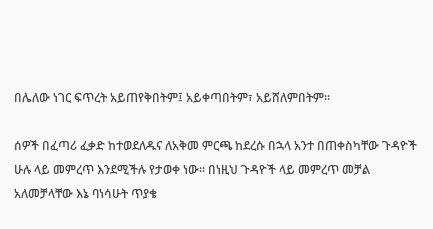በሌለው ነገር ፍጥረት አይጠየቅበትም፤ አይቀጣበትም፣ አይሸለምበትም።

ሰዎች በፈጣሪ ፈቃድ ከተወደለዱና ለአቅመ ምርጫ ከደረሱ በኋላ አንተ በጠቀስካቸው ጉዳዮች ሁሉ ላይ መምረጥ እንደሚችሉ የታወቀ ነው፡፡ በነዚህ ጉዳዮች ላይ መምረጥ መቻል አለመቻላቸው እኔ ባነሳሁት ጥያቄ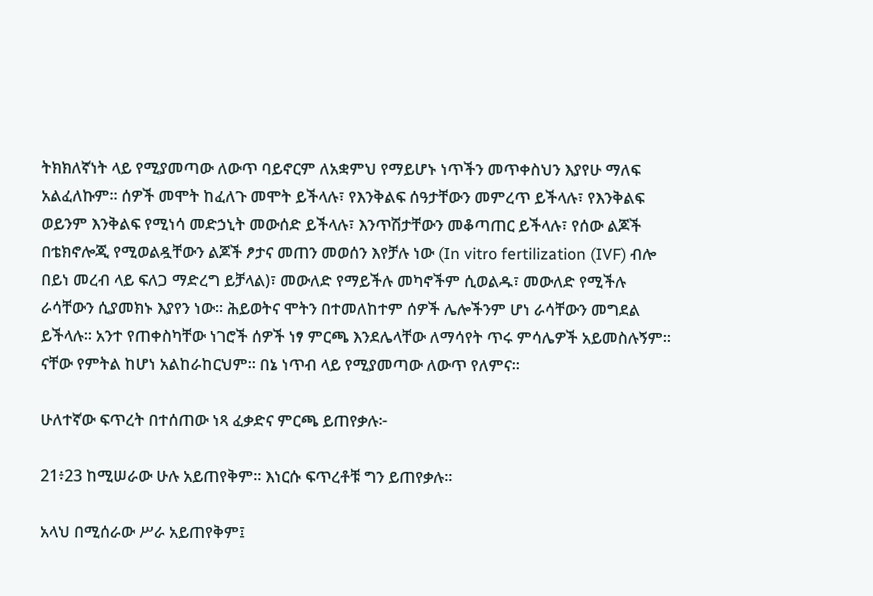ትክክለኛነት ላይ የሚያመጣው ለውጥ ባይኖርም ለአቋምህ የማይሆኑ ነጥችን መጥቀስህን እያየሁ ማለፍ አልፈለኩም፡፡ ሰዎች መሞት ከፈለጉ መሞት ይችላሉ፣ የእንቅልፍ ሰዓታቸውን መምረጥ ይችላሉ፣ የእንቅልፍ ወይንም እንቅልፍ የሚነሳ መድኃኒት መውሰድ ይችላሉ፣ እንጥሽታቸውን መቆጣጠር ይችላሉ፣ የሰው ልጆች በቴክኖሎጂ የሚወልዷቸውን ልጆች ፆታና መጠን መወሰን እየቻሉ ነው (In vitro fertilization (IVF) ብሎ በይነ መረብ ላይ ፍለጋ ማድረግ ይቻላል)፣ መውለድ የማይችሉ መካኖችም ሲወልዱ፣ መውለድ የሚችሉ ራሳቸውን ሲያመክኑ እያየን ነው፡፡ ሕይወትና ሞትን በተመለከተም ሰዎች ሌሎችንም ሆነ ራሳቸውን መግደል ይችላሉ፡፡ አንተ የጠቀስካቸው ነገሮች ሰዎች ነፃ ምርጫ እንደሌላቸው ለማሳየት ጥሩ ምሳሌዎች አይመስሉኝም፡፡ ናቸው የምትል ከሆነ አልከራከርህም፡፡ በኔ ነጥብ ላይ የሚያመጣው ለውጥ የለምና፡፡

ሁለተኛው ፍጥረት በተሰጠው ነጻ ፈቃድና ምርጫ ይጠየቃሉ፦

21፥23 ከሚሠራው ሁሉ አይጠየቅም፡፡ እነርሱ ፍጥረቶቹ ግን ይጠየቃሉ፡፡

አላህ በሚሰራው ሥራ አይጠየቅም፤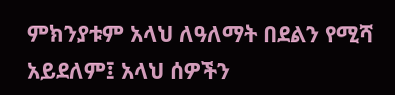ምክንያቱም አላህ ለዓለማት በደልን የሚሻ አይደለም፤ አላህ ሰዎችን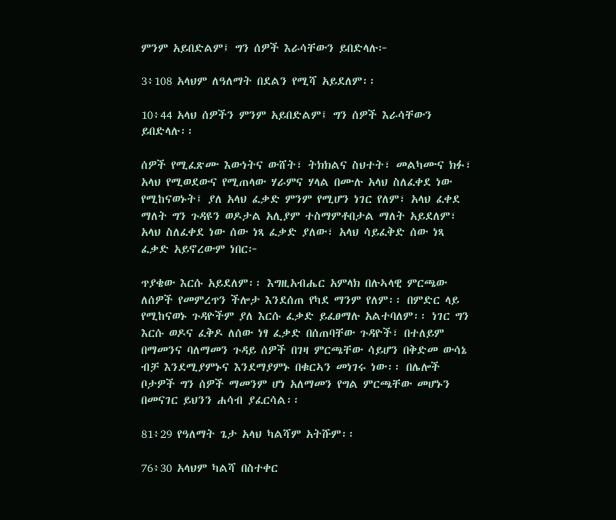ምንም አይበድልም፤ ግን ሰዎች እራሳቸውን ይበድላሉ፦

3፥108 አላህም ለዓለማት በደልን የሚሻ አይደለም፡፡

10፥44 አላህ ሰዎችን ምንም አይበድልም፤ ግን ሰዎች እራሳቸውን ይበድላሉ፡፡

ሰዎች የሚፈጽሙ እውነትና ውሸት፣ ትክክልና ስህተት፣ መልካሙና ክፉ፣ አላህ የሚወደውና የሚጠላው ሃራምና ሃላል በሙሉ አላህ ስለፈቀደ ነው የሚከናወኑት፤ ያለ አላህ ፈቃድ ምንም የሚሆን ነገር የለም፣ አላህ ፈቀደ ማለት ግን ጉዳዩን ወዶታል አሊያም ተስማምቶበታል ማለት አይደለም፣ አላህ ስለፈቀደ ነው ሰው ነጻ ፈቃድ ያለው፣ አላህ ሳይፈቅድ ሰው ነጻ ፈቃድ አይኖረውም ነበር፦

ጥያቄው እርሱ አይደለም፡፡ እግዚአብሔር አምላክ በሉኣላዊ ምርጫው ለሰዎች የመምረጥን ችሎታ እንደሰጠ የካደ ማንም የለም፡፡ በምድር ላይ የሚከናወኑ ጉዳዮችም ያለ እርሱ ፈቃድ ይፈፀማሉ አልተባለም፡፡ ነገር ግን እርሱ ወዶና ፈቅዶ ለሰው ነፃ ፈቃድ በሰጠባቸው ጉዳዮች፣ በተለይም በማመንና ባለማመን ጉዳይ ሰዎች በገዛ ምርጫቸው ሳይሆን በቅድመ ውሳኔ ብቻ እንደሚያምኑና እንደማያምኑ በቁርኣን መነገሩ ነው፡፡ በሌሎች ቦታዎች ግን ሰዎች ማመንም ሆነ አለማመን የግል ምርጫቸው መሆኑን በመናገር ይህንን ሐሳብ ያፈርሳል፡፡

81፥29 የዓለማት ጌታ አላህ ካልሻም አትሹም፡፡

76፥30 አላህም ካልሻ በስተቀር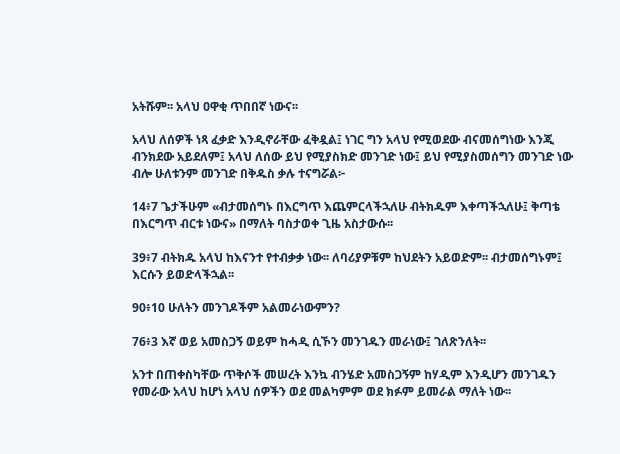አትሹም፡፡ አላህ ዐዋቂ ጥበበኛ ነውና፡፡

አላህ ለሰዎች ነጻ ፈቃድ እንዲኖራቸው ፈቅዷል፤ ነገር ግን አላህ የሚወደው ብናመሰግነው እንጂ ብንክደው አይደለም፤ አላህ ለሰው ይህ የሚያስክድ መንገድ ነው፤ ይህ የሚያስመሰግን መንገድ ነው ብሎ ሁለቱንም መንገድ በቅዱስ ቃሉ ተናግሯል፦

14፥7 ጌታችሁም «ብታመሰግኑ በእርግጥ እጨምርላችኋለሁ ብትክዱም እቀጣችኋለሁ፤ ቅጣቴ በእርግጥ ብርቱ ነውና» በማለት ባስታወቀ ጊዜ አስታውሱ፡፡

39፥7 ብትክዱ አላህ ከእናንተ የተብቃቃ ነው፡፡ ለባሪያዎቹም ከህደትን አይወድም፡፡ ብታመሰግኑም፤ እርሱን ይወድላችኋል፡፡

90፥10 ሁለትን መንገዶችም አልመራነውምን?

76፥3 እኛ ወይ አመስጋኝ ወይም ከሓዲ ሲኾን መንገዱን መራነው፤ ገለጽንለት፡፡

አንተ በጠቀስካቸው ጥቅሶች መሠረት እንኳ ብንሄድ አመስጋኝም ከሃዲም እንዲሆን መንገዱን የመራው አላህ ከሆነ አላህ ሰዎችን ወደ መልካምም ወደ ክፉም ይመራል ማለት ነው፡፡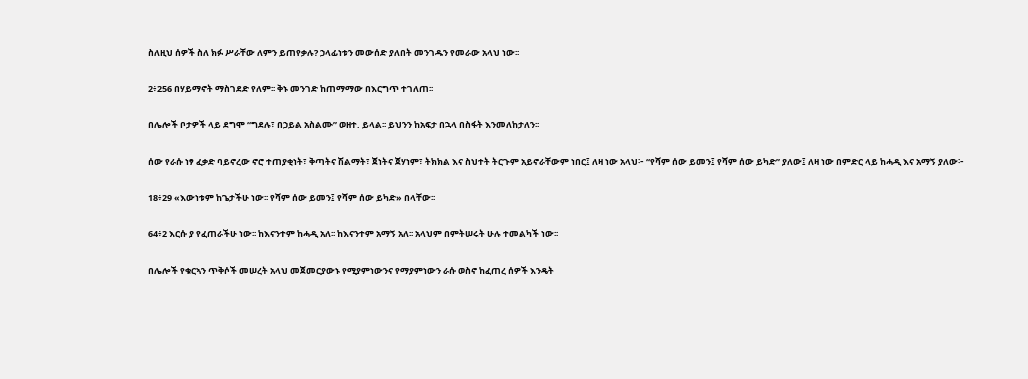ስለዚህ ሰዎች ስለ ክፉ ሥራቸው ለምን ይጠየቃሉ? ኃላፊነቱን መውሰድ ያለበት መንገዱን የመራው አላህ ነው፡፡

2፥256 በሃይማኖት ማስገደድ የለም፡፡ ቅኑ መንገድ ከጠማማው በእርግጥ ተገለጠ፡፡

በሌሎች ቦታዎች ላይ ደግሞ “ግደሉ፣ በኃይል አስልሙ” ወዘተ. ይላል፡፡ ይህንን ከአፍታ በኋላ በስፋት እንመለከታለን፡፡

ሰው የራሱ ነፃ ፈቃድ ባይኖረው ኖሮ ተጠያቂነት፣ ቅጣትና ሽልማት፣ ጀነትና ጀሃነም፣ ትክክል እና ስህተት ትርጉም አይኖራቸውም ነበር፤ ለዛ ነው አላህ፦ “የሻም ሰው ይመን፤ የሻም ሰው ይካድ” ያለው፤ ለዛ ነው በምድር ላይ ከሓዲ እና አማኝ ያለው፦

18፥29 «እውነቱም ከጌታችሁ ነው፡፡ የሻም ሰው ይመን፤ የሻም ሰው ይካድ» በላቸው፡፡

64፥2 እርሱ ያ የፈጠራችሁ ነው፡፡ ከእናንተም ከሓዲ አለ፡፡ ከእናንተም አማኝ አለ፡፡ አላህም በምትሠሩት ሁሉ ተመልካች ነው፡፡

በሌሎች የቁርኣን ጥቅሶች መሠረት አላህ መጀመርያውኑ የሚያምነውንና የማያምነውን ራሱ ወስኖ ከፈጠረ ሰዎች እንዴት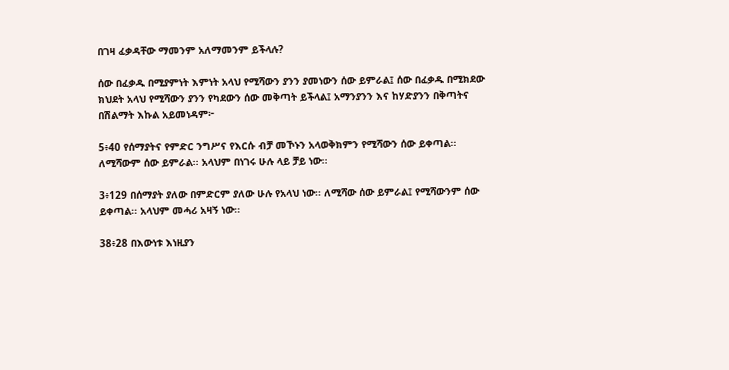በገዛ ፈቃዳቸው ማመንም አለማመንም ይችላሉ?

ሰው በፈቃዱ በሚያምነት እምነት አላህ የሚሻውን ያንን ያመነውን ሰው ይምራል፤ ሰው በፈቃዱ በሚክደው ክህደት አላህ የሚሻውን ያንን የካደውን ሰው መቅጣት ይችላል፤ አማንያንን እና ከሃድያንን በቅጣትና በሽልማት እኩል አይመነዳም፦

5፥40 የሰማያትና የምድር ንግሥና የእርሱ ብቻ መኾኑን አላወቅክምን የሚሻውን ሰው ይቀጣል፡፡ ለሚሻውም ሰው ይምራል፡፡ አላህም በነገሩ ሁሉ ላይ ቻይ ነው፡፡

3፥129 በሰማያት ያለው በምድርም ያለው ሁሉ የአላህ ነው፡፡ ለሚሻው ሰው ይምራል፤ የሚሻውንም ሰው ይቀጣል፡፡ አላህም መሓሪ አዛኝ ነው፡፡

38፥28 በእውነቱ እነዚያን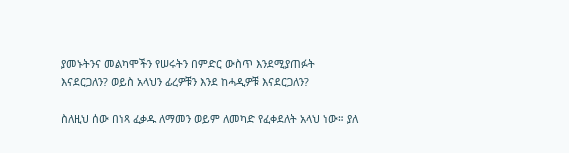ያመኑትንና መልካሞችን የሠሩትን በምድር ውስጥ እንደሚያጠፉት እናደርጋለን? ወይስ አላህን ፊረዎቹን እንደ ከሓዲዎቹ እናደርጋለን?

ስለዚህ ሰው በነጻ ፈቃዱ ለማመን ወይም ለመካድ የፈቀደለት አላህ ነው። ያለ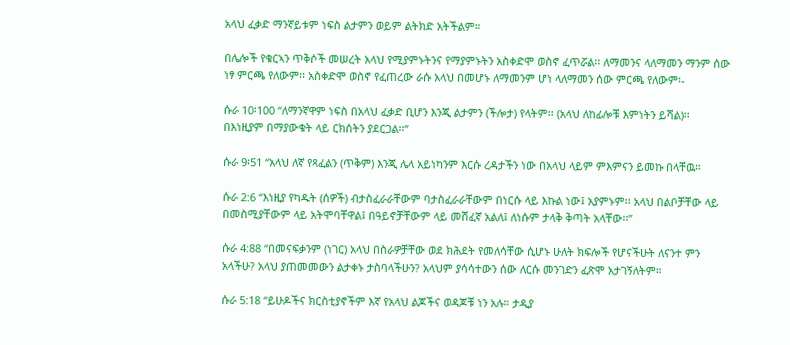አላህ ፈቃድ ማንኛይቱም ነፍስ ልታምን ወይም ልትክድ አትችልም።

በሌሎች የቁርኣን ጥቅሶች መሠረት አላህ የሚያምኑትንና የማያምኑትን አስቀድሞ ወስኖ ፈጥሯል፡፡ ለማመንና ላለማመን ማንም ሰው ነፃ ምርጫ የለውም፡፡ አስቀድሞ ወስኖ የፈጠረው ራሱ አላህ በመሆኑ ለማመንም ሆነ ላለማመን ሰው ምርጫ የለውም፡-

ሱራ 10፡100 “ለማንኛዋም ነፍስ በአላህ ፈቃድ ቢሆን እንጂ ልታምን (ችሎታ) የላትም፡፡ (አላህ ለከፊሎቹ እምነትን ይሻል)፡፡ በእነዚያም በማያውቁት ላይ ርክሰትን ያደርጋል፡፡”

ሱራ 9፡51 “አላህ ለኛ የጻፈልን (ጥቅም) እንጂ ሌላ አይነካንም እርሱ ረዳታችን ነው በአላህ ላይም ምእምናን ይመኩ በላቸዉ።

ሱራ 2:6 “እነዚያ የካዱት (ሰዎች) ብታስፈራራቸውም ባታስፈራራቸውም በነርሱ ላይ እኩል ነው፤ አያምኑም፡፡ አላህ በልቦቻቸው ላይ በመስሚያቸውም ላይ አትሞባቸዋል፤ በዓይኖቻቸውም ላይ መሸፈኛ አልለ፤ ለነሱም ታላቅ ቅጣት አላቸው፡፡”

ሱራ 4:88 “በመናፍቃንም (ነገር) አላህ በስራዎቻቸው ወደ ክሕደት የመለሳቸው ሲሆኑ ሁለት ክፍሎች የሆናችሁት ለናንተ ምን አላችሁ? አላህ ያጠመመውን ልታቀኑ ታስባላችሁን? አላህም ያሳሳተውን ሰው ለርሱ መንገድን ፈጽሞ አታገኝለትም።

ሱራ 5:18 “ይሁዶችና ክርስቲያኖችም እኛ የአላህ ልጆችና ወዳጆቹ ነን አሉ። ታዲያ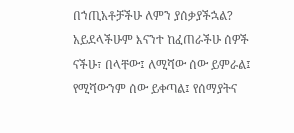በኀጢአቶቻችሁ ለምን ያሰቃያችኋል? አይደላችሁም እናንተ ከፈጠራችሁ ሰዎች ናችሁ፣ በላቸው፤ ለሚሻው ሰው ይምራል፤ የሚሻውንም ሰው ይቀጣል፤ የሰማያትና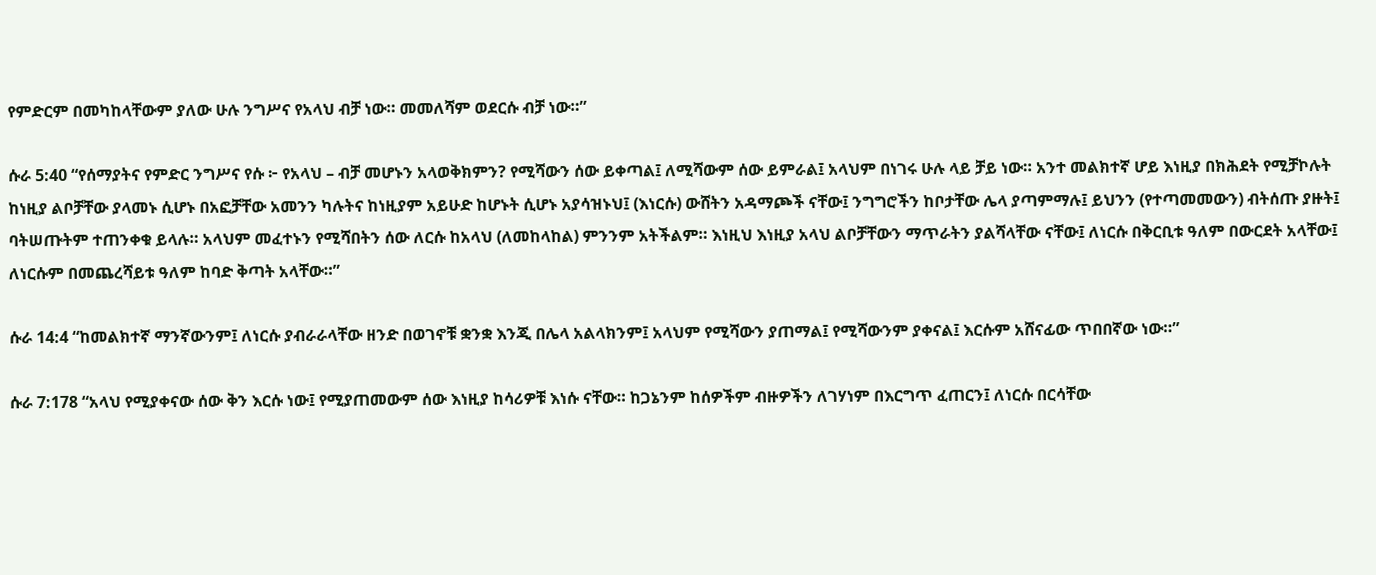የምድርም በመካከላቸውም ያለው ሁሉ ንግሥና የአላህ ብቻ ነው። መመለሻም ወደርሱ ብቻ ነው።”

ሱራ 5:40 “የሰማያትና የምድር ንግሥና የሱ ፦ የአላህ – ብቻ መሆኑን አላወቅክምን? የሚሻውን ሰው ይቀጣል፤ ለሚሻውም ሰው ይምራል፤ አላህም በነገሩ ሁሉ ላይ ቻይ ነው። አንተ መልክተኛ ሆይ እነዚያ በክሕደት የሚቻኮሉት ከነዚያ ልቦቻቸው ያላመኑ ሲሆኑ በአፎቻቸው አመንን ካሉትና ከነዚያም አይሁድ ከሆኑት ሲሆኑ አያሳዝኑህ፤ (እነርሱ) ውሸትን አዳማጮች ናቸው፤ ንግግሮችን ከቦታቸው ሌላ ያጣምማሉ፤ ይህንን (የተጣመመውን) ብትሰጡ ያዙት፤ ባትሠጡትም ተጠንቀቁ ይላሉ። አላህም መፈተኑን የሚሻበትን ሰው ለርሱ ከአላህ (ለመከላከል) ምንንም አትችልም። እነዚህ እነዚያ አላህ ልቦቻቸውን ማጥራትን ያልሻላቸው ናቸው፤ ለነርሱ በቅርቢቱ ዓለም በውርደት አላቸው፤ ለነርሱም በመጨረሻይቱ ዓለም ከባድ ቅጣት አላቸው።”

ሱራ 14:4 “ከመልክተኛ ማንኛውንም፤ ለነርሱ ያብራራላቸው ዘንድ በወገኖቹ ቋንቋ እንጂ በሌላ አልላክንም፤ አላህም የሚሻውን ያጠማል፤ የሚሻውንም ያቀናል፤ እርሱም አሸናፊው ጥበበኛው ነው።”

ሱራ 7:178 “አላህ የሚያቀናው ሰው ቅን እርሱ ነው፤ የሚያጠመውም ሰው እነዚያ ከሳሪዎቹ እነሱ ናቸው። ከጋኔንም ከሰዎችም ብዙዎችን ለገሃነም በእርግጥ ፈጠርን፤ ለነርሱ በርሳቸው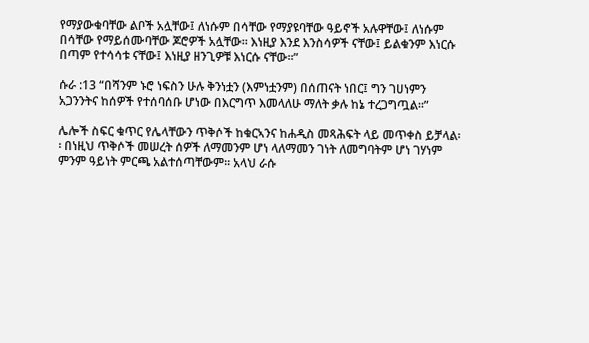የማያውቁባቸው ልቦች አሏቸው፤ ለነሱም በሳቸው የማያዩባቸው ዓይኖች አሉዋቸው፤ ለነሱም በሳቸው የማይሰሙባቸው ጆሮዎች አሏቸው። እነዚያ እንደ እንስሳዎች ናቸው፤ ይልቁንም እነርሱ በጣም የተሳሳቱ ናቸው፤ እነዚያ ዘንጊዎቹ እነርሱ ናቸው፡፡”

ሱራ :13 “በሻንም ኑሮ ነፍስን ሁሉ ቅንነቷን (እምነቷንም) በሰጠናት ነበር፤ ግን ገሀነምን አጋንንትና ከሰዎች የተሰባሰቡ ሆነው በእርግጥ እመላለሁ ማለት ቃሉ ከኔ ተረጋግጧል፡፡”

ሌሎች ስፍር ቁጥር የሌላቸውን ጥቅሶች ከቁርኣንና ከሐዲስ መጻሕፍት ላይ መጥቀስ ይቻላል፡፡ በነዚህ ጥቅሶች መሠረት ሰዎች ለማመንም ሆነ ላለማመን ገነት ለመግባትም ሆነ ገሃነም ምንም ዓይነት ምርጫ አልተሰጣቸውም፡፡ አላህ ራሱ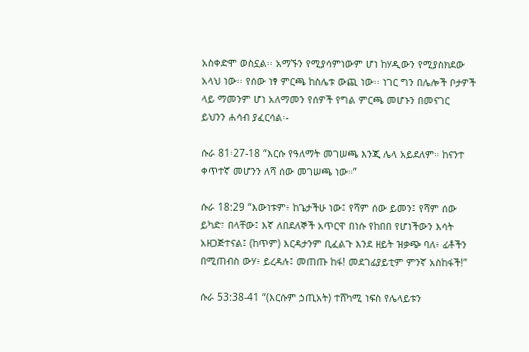አስቀድሞ ወስኗል፡፡ አማኙን የሚያሳምነውም ሆነ ከሃዲውን የሚያስክደው አላህ ነው፡፡ የሰው ነፃ ምርጫ ከስሌቱ ውጪ ነው፡፡ ነገር ግን በሌሎች ቦታዎች ላይ ማመንም ሆነ አለማመን የሰዎች የግል ምርጫ መሆኑን በመናገር ይህንን ሐሳብ ያፈርሳል፡-

ሱራ 81፡27-18 “እርሱ የዓለማት መገሠጫ እንጂ ሌላ አይደለም። ከናንተ ቀጥተኛ መሆንን ለሻ ሰው መገሠጫ ነው።”

ሱራ 18:29 “እውነቱም፥ ከጌታችሁ ነው፤ የሻም ሰው ይመን፤ የሻም ሰው ይካድ፣ በላቸው፤ እኛ ለበደለኞች አጥርዋ በነሱ የከበበ የሆነችውን እሳት አዘጋጅተናል፤ (ከጥም) እርዳታንም ቢፈልጉ እንደ ዘይት ዝቃጭ ባለ፥ ፊቶችን በሚጠብስ ውሃ፥ ይረዳሉ፤ መጠጡ ከፋ! መደገፊያይቲም ምንኛ አስከፋች!”

ሱራ 53:38-41 “(እርሱም ኃጢአት) ተሸካሚ ነፍስ የሌላይቱን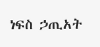ነፍስ ኃጢአት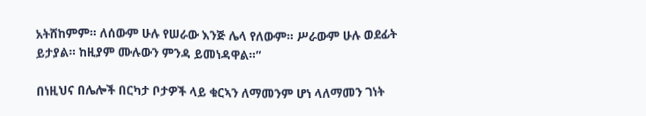አትሸከምም። ለሰውም ሁሉ የሠራው እንጅ ሌላ የለውም። ሥራውም ሁሉ ወደፊት ይታያል። ከዚያም ሙሉውን ምንዳ ይመነዳዋል።”

በነዚህና በሌሎች በርካታ ቦታዎች ላይ ቁርኣን ለማመንም ሆነ ላለማመን ገነት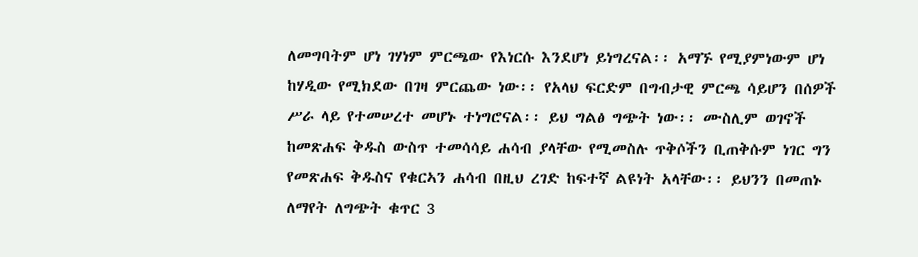ለመግባትም ሆነ ገሃነም ምርጫው የእነርሱ እንደሆነ ይነግረናል፡፡ አማኙ የሚያምነውም ሆነ ከሃዲው የሚክደው በገዛ ምርጨው ነው፡፡ የአላህ ፍርድም በግብታዊ ምርጫ ሳይሆን በሰዎች ሥራ ላይ የተመሠረተ መሆኑ ተነግሮናል፡፡ ይህ ግልፅ ግጭት ነው፡፡ ሙስሊም ወገኖች ከመጽሐፍ ቅዱስ ውስጥ ተመሳሳይ ሐሳብ ያላቸው የሚመስሉ ጥቅሶችን ቢጠቅሱም ነገር ግን የመጽሐፍ ቅዱስና የቁርኣን ሐሳብ በዚህ ረገድ ከፍተኛ ልዩነት አላቸው፡፡ ይህንን በመጠኑ ለማየት ለግጭት ቁጥር 3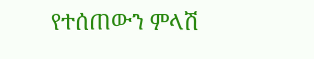የተሰጠውን ምላሽ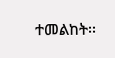ተመልከት፡፡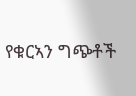የቁርኣን ግጭቶች